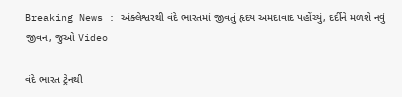Breaking News : અંક્લેશ્વરથી વંદે ભારતમાં જીવતું હૃદય અમદાવાદ પહોંચ્યું, દર્દીને મળશે નવું જીવન, જુઓ Video

વંદે ભારત ટ્રેનથી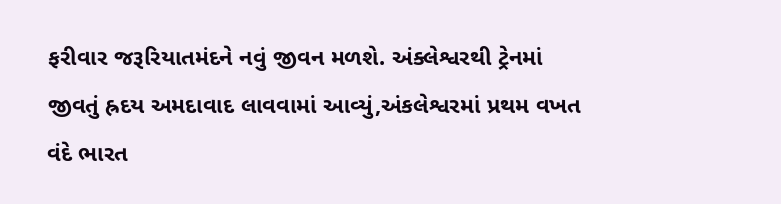ફરીવાર જરૂરિયાતમંદને નવું જીવન મળશે. અંક્લેશ્વરથી ટ્રેનમાં જીવતું હ્રદય અમદાવાદ લાવવામાં આવ્યું,અંકલેશ્વરમાં પ્રથમ વખત વંદે ભારત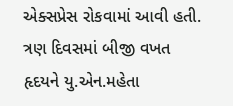એક્સપ્રેસ રોકવામાં આવી હતી. ત્રણ દિવસમાં બીજી વખત હૃદયને યુ.એન.મહેતા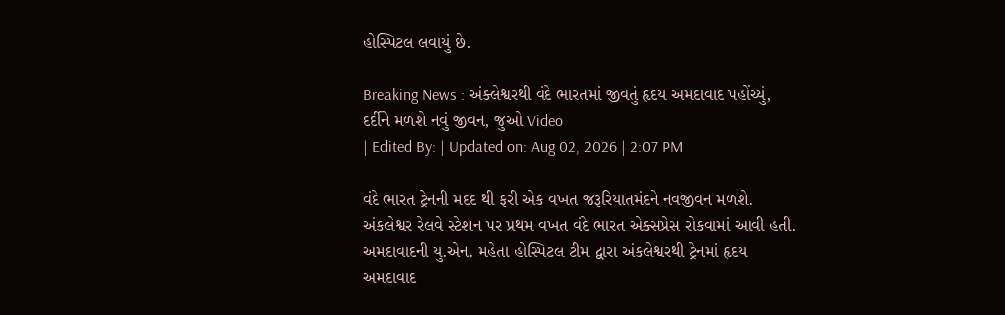હોસ્પિટલ લવાયું છે.

Breaking News : અંક્લેશ્વરથી વંદે ભારતમાં જીવતું હૃદય અમદાવાદ પહોંચ્યું, દર્દીને મળશે નવું જીવન, જુઓ Video
| Edited By: | Updated on: Aug 02, 2026 | 2:07 PM

વંદે ભારત ટ્રેનની મદદ થી ફરી એક વખત જરૂરિયાતમંદને નવજીવન મળશે. અંકલેશ્વર રેલવે સ્ટેશન પર પ્રથમ વખત વંદે ભારત એક્સપ્રેસ રોકવામાં આવી હતી. અમદાવાદની યુ.એન. મહેતા હોસ્પિટલ ટીમ દ્વારા અંકલેશ્વરથી ટ્રેનમાં હૃદય અમદાવાદ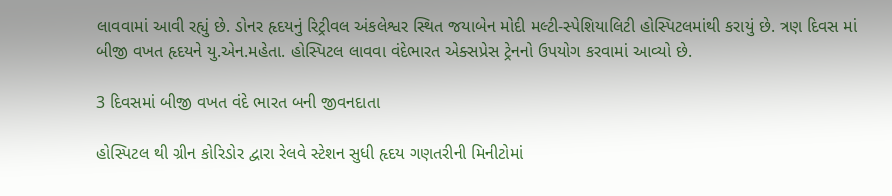લાવવામાં આવી રહ્યું છે. ડોનર હૃદયનું રિટ્રીવલ અંકલેશ્વર સ્થિત જયાબેન મોદી મલ્ટી-સ્પેશિયાલિટી હોસ્પિટલમાંથી કરાયું છે. ત્રણ દિવસ માં બીજી વખત હૃદયને યુ.એન.મહેતા. હોસ્પિટલ લાવવા વંદેભારત એક્સપ્રેસ ટ્રેનનો ઉપયોગ કરવામાં આવ્યો છે.

3 દિવસમાં બીજી વખત વંદે ભારત બની જીવનદાતા

હોસ્પિટલ થી ગ્રીન કોરિડોર દ્વારા રેલવે સ્ટેશન સુધી હૃદય ગણતરીની મિનીટોમાં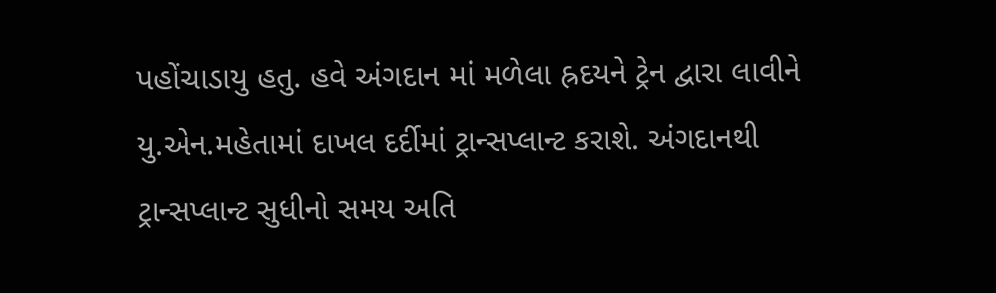પહોંચાડાયુ હતુ. હવે અંગદાન માં મળેલા હ્રદયને ટ્રેન દ્વારા લાવીને યુ.એન.મહેતામાં દાખલ દર્દીમાં ટ્રાન્સપ્લાન્ટ કરાશે. અંગદાનથી ટ્રાન્સપ્લાન્ટ સુધીનો સમય અતિ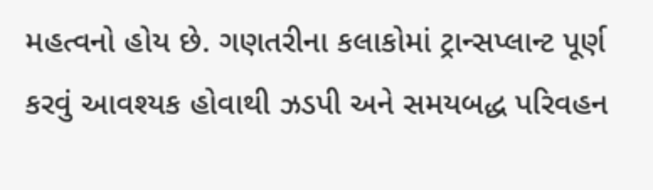મહત્વનો હોય છે. ગણતરીના કલાકોમાં ટ્રાન્સપ્લાન્ટ પૂર્ણ કરવું આવશ્યક હોવાથી ઝડપી અને સમયબદ્ધ પરિવહન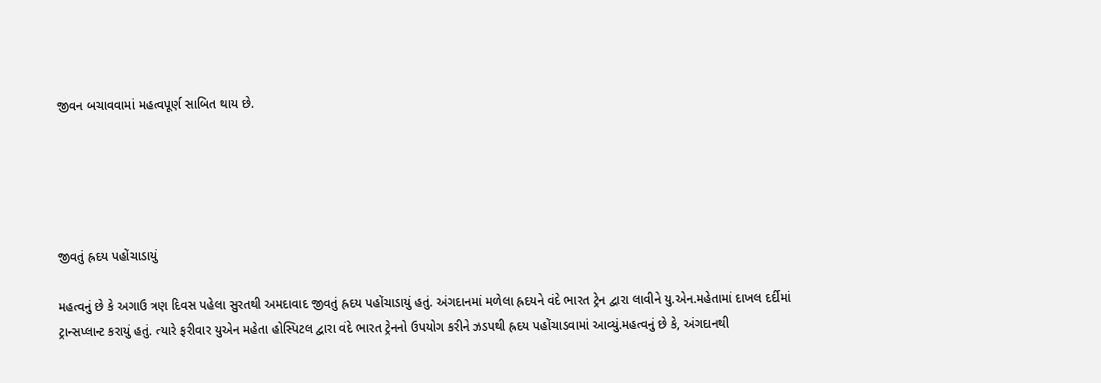જીવન બચાવવામાં મહત્વપૂર્ણ સાબિત થાય છે.





જીવતું હ્રદય પહોંચાડાયું

મહત્વનું છે કે અગાઉ ત્રણ દિવસ પહેલા સુરતથી અમદાવાદ જીવતું હ્રદય પહોંચાડાયું હતું. અંગદાનમાં મળેલા હ્રદયને વંદે ભારત ટ્રેન દ્વારા લાવીને યુ.એન.મહેતામાં દાખલ દર્દીમાં ટ્રાન્સપ્લાન્ટ કરાયું હતું. ત્યારે ફરીવાર યુએન મહેતા હોસ્પિટલ દ્વારા વંદે ભારત ટ્રેનનો ઉપયોગ કરીને ઝડપથી હ્રદય પહોંચાડવામાં આવ્યું.મહત્વનું છે કે, અંગદાનથી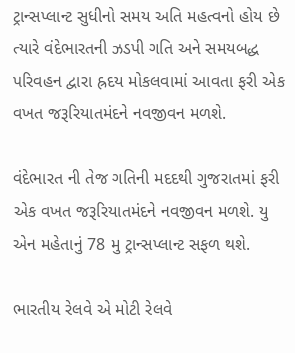ટ્રાન્સપ્લાન્ટ સુધીનો સમય અતિ મહત્વનો હોય છે ત્યારે વંદેભારતની ઝડપી ગતિ અને સમયબદ્ધ પરિવહન દ્વારા હ્રદય મોકલવામાં આવતા ફરી એક વખત જરૂરિયાતમંદને નવજીવન મળશે.

વંદેભારત ની તેજ ગતિની મદદથી ગુજરાતમાં ફરી એક વખત જરૂરિયાતમંદને નવજીવન મળશે. યુ એન મહેતાનું 78 મુ ટ્રાન્સપ્લાન્ટ સફળ થશે.

ભારતીય રેલવે એ મોટી રેલવે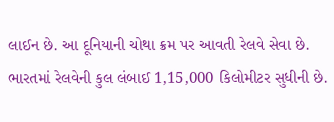લાઈન છે. આ દૂનિયાની ચોથા ક્રમ પર આવતી રેલવે સેવા છે. ભારતમાં રેલવેની કુલ લંબાઈ 1,15,000 કિલોમીટર સુધીની છે.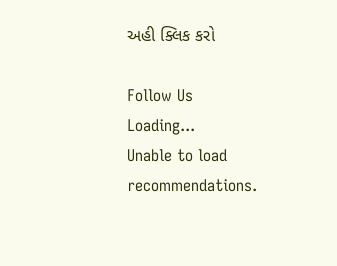અહી ક્લિક કરો

Follow Us
Loading...
Unable to load recommendations.